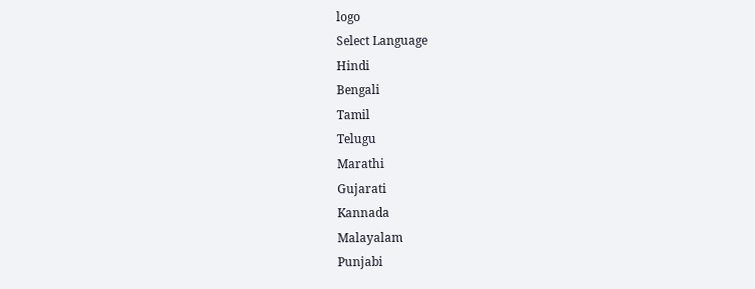logo
Select Language
Hindi
Bengali
Tamil
Telugu
Marathi
Gujarati
Kannada
Malayalam
Punjabi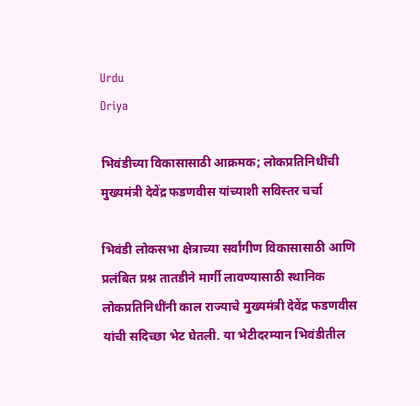Urdu
Oriya

भिवंडीच्या विकासासाठी आक्रमक; लोकप्रतिनिधींची मुख्यमंत्री देवेंद्र फडणवीस यांच्याशी सविस्तर चर्चा

भिवंडी लोकसभा क्षेत्राच्या सर्वांगीण विकासासाठी आणि प्रलंबित प्रश्न तातडीने मार्गी लावण्यासाठी स्थानिक लोकप्रतिनिधींनी काल राज्याचे मुख्यमंत्री देवेंद्र फडणवीस यांची सदिच्छा भेट घेतली. या भेटीदरम्यान भिवंडीतील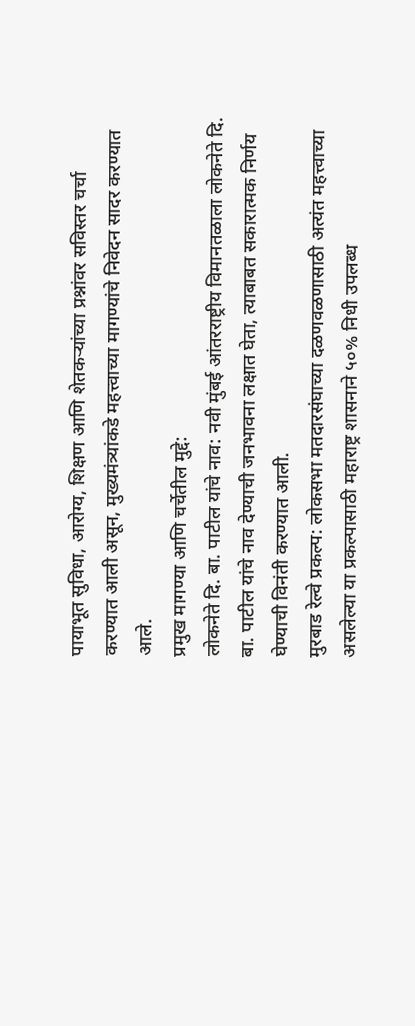पायाभूत सुविधा, आरोग्य, शिक्षण आणि शेतकऱ्यांच्या प्रश्नांवर सविस्तर चर्चा करण्यात आली असून, मुख्यमंत्र्यांकडे महत्त्वाच्या मागण्यांचे निवेदन सादर करण्यात आले.
प्रमुख मागण्या आणि चर्चेतील मुद्दे:
लोकनेते दि. बा. पाटील यांचे नाव: नवी मुंबई आंतरराष्ट्रीय विमानतळाला लोकनेते दि. बा. पाटील यांचे नाव देण्याची जनभावना लक्षात घेता, त्याबाबत सकारात्मक निर्णय घेण्याची विनंती करण्यात आली.
मुरबाड रेल्वे प्रकल्प: लोकसभा मतदारसंघाच्या दळणवळणासाठी अत्यंत महत्त्वाच्या असलेल्या या प्रकल्पासाठी महाराष्ट्र शासनाने ५०% निधी उपलब्ध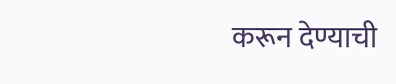करून देण्याची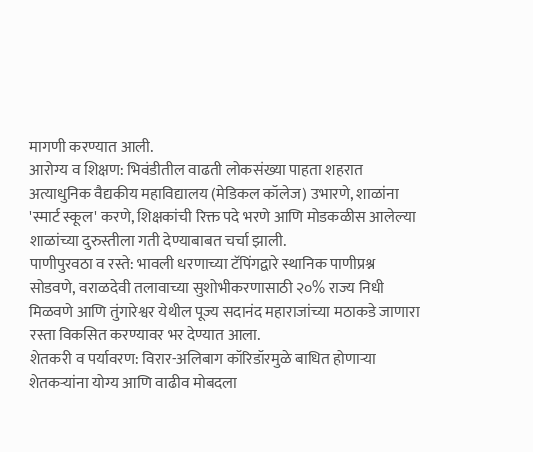मागणी करण्यात आली.
आरोग्य व शिक्षण: भिवंडीतील वाढती लोकसंख्या पाहता शहरात अत्याधुनिक वैद्यकीय महाविद्यालय (मेडिकल कॉलेज) उभारणे, शाळांना 'स्मार्ट स्कूल' करणे, शिक्षकांची रिक्त पदे भरणे आणि मोडकळीस आलेल्या शाळांच्या दुरुस्तीला गती देण्याबाबत चर्चा झाली.
पाणीपुरवठा व रस्ते: भावली धरणाच्या टॅपिंगद्वारे स्थानिक पाणीप्रश्न सोडवणे, वराळदेवी तलावाच्या सुशोभीकरणासाठी २०% राज्य निधी मिळवणे आणि तुंगारेश्वर येथील पूज्य सदानंद महाराजांच्या मठाकडे जाणारा रस्ता विकसित करण्यावर भर देण्यात आला.
शेतकरी व पर्यावरण: विरार-अलिबाग कॉरिडॉरमुळे बाधित होणाऱ्या शेतकऱ्यांना योग्य आणि वाढीव मोबदला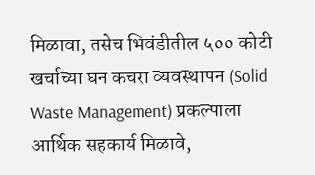मिळावा, तसेच भिवंडीतील ५०० कोटी खर्चाच्या घन कचरा व्यवस्थापन (Solid Waste Management) प्रकल्पाला आर्थिक सहकार्य मिळावे,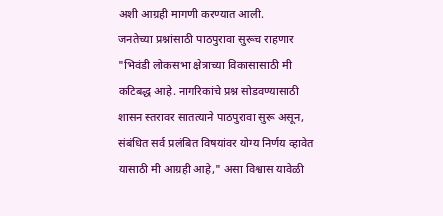अशी आग्रही मागणी करण्यात आली.
जनतेच्या प्रश्नांसाठी पाठपुरावा सुरूच राहणार
"भिवंडी लोकसभा क्षेत्राच्या विकासासाठी मी कटिबद्ध आहे. नागरिकांचे प्रश्न सोडवण्यासाठी शासन स्तरावर सातत्याने पाठपुरावा सुरू असून, संबंधित सर्व प्रलंबित विषयांवर योग्य निर्णय व्हावेत यासाठी मी आग्रही आहे," असा विश्वास यावेळी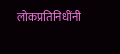लोकप्रतिनिधींनी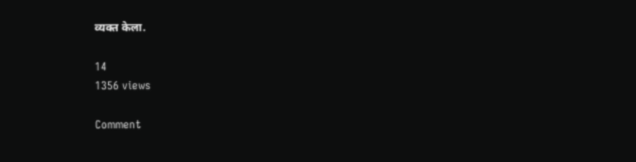व्यक्त केला.

14
1356 views

Comment